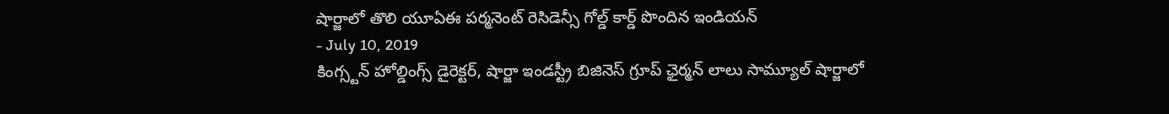షార్జాలో తొలి యూఏఈ పర్మనెంట్ రెసిడెన్సీ గోల్డ్ కార్డ్ పొందిన ఇండియన్
- July 10, 2019
కింగ్స్టన్ హోల్డింగ్స్ డైరెక్టర్, షార్జా ఇండస్ట్రీ బిజినెస్ గ్రూప్ ఛైర్మన్ లాలు సామ్యూల్ షార్జాలో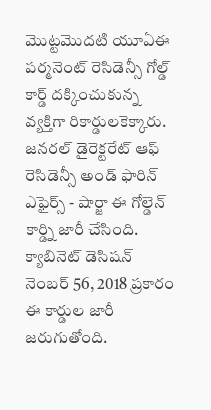మొట్టమొదటి యూఏఈ పర్మనెంట్ రెసిడెన్సీ గోల్డ్ కార్డ్ దక్కించుకున్న వ్యక్తిగా రికార్డులకెక్కారు. జనరల్ డైరెక్టరేట్ ఆఫ్ రెసిడెన్సీ అండ్ ఫారిన్ ఎఫైర్స్ - షార్జా ఈ గోల్డెన్ కార్డ్ని జారీ చేసింది. క్యాబినెట్ డెసిషన్ నెంబర్ 56, 2018 ప్రకారం ఈ కార్డుల జారీ జరుగుతోంది.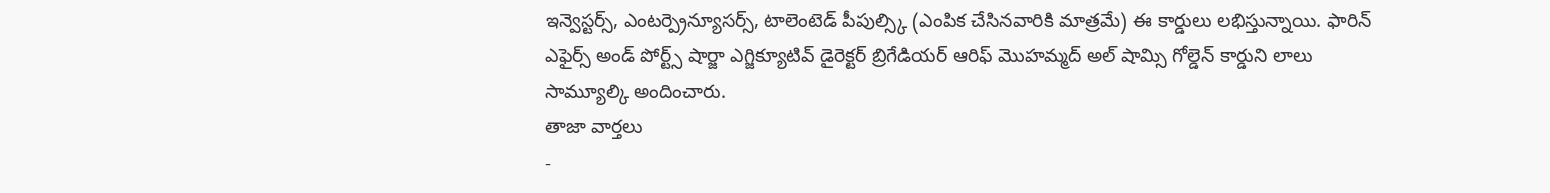ఇన్వెస్టర్స్, ఎంటర్ప్రెన్యూసర్స్, టాలెంటెడ్ పీపుల్స్కి (ఎంపిక చేసినవారికి మాత్రమే) ఈ కార్డులు లభిస్తున్నాయి. ఫారిన్ ఎఫైర్స్ అండ్ పోర్ట్స్ షార్జా ఎగ్జిక్యూటివ్ డైరెక్టర్ బ్రిగేడియర్ ఆరిఫ్ మొహమ్మద్ అల్ షామ్సి గోల్డెన్ కార్డుని లాలు సామ్యూల్కి అందించారు.
తాజా వార్తలు
-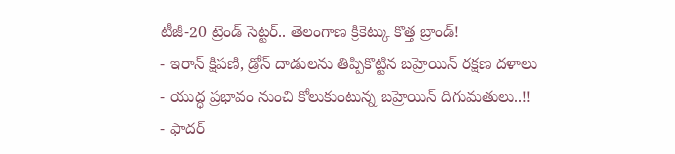టీజీ-20 ట్రెండ్ సెట్టర్.. తెలంగాణ క్రికెట్కు కొత్త బ్రాండ్!
- ఇరాన్ క్షిపణి, డ్రోన్ దాడులను తిప్పికొట్టిన బహ్రెయిన్ రక్షణ దళాలు
- యుద్ధ ప్రభావం నుంచి కోలుకుంటున్న బహ్రెయిన్ దిగుమతులు..!!
- ఫాదర్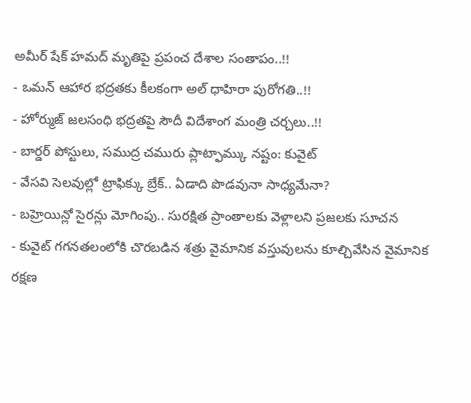అమీర్ షేక్ హమద్ మృతిపై ప్రపంచ దేశాల సంతాపం..!!
- ఒమన్ ఆహార భద్రతకు కీలకంగా అల్ ధాహిరా పురోగతి..!!
- హోర్ముజ్ జలసంధి భద్రతపై సౌదీ విదేశాంగ మంత్రి చర్చలు..!!
- బార్డర్ పోస్టులు, సముద్ర చమురు ప్లాట్ఫామ్కు నష్టం: కువైట్
- వేసవి సెలవుల్లో ట్రాఫిక్కు బ్రేక్.. ఏడాది పొడవునా సాధ్యమేనా?
- బహ్రెయిన్లో సైరన్లు మోగింపు.. సురక్షిత ప్రాంతాలకు వెళ్లాలని ప్రజలకు సూచన
- కువైట్ గగనతలంలోకి చొరబడిన శత్రు వైమానిక వస్తువులను కూల్చివేసిన వైమానిక రక్షణ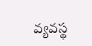వ్యవస్థ